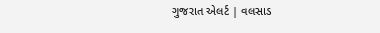ગુજરાત એલર્ટ | વલસાડ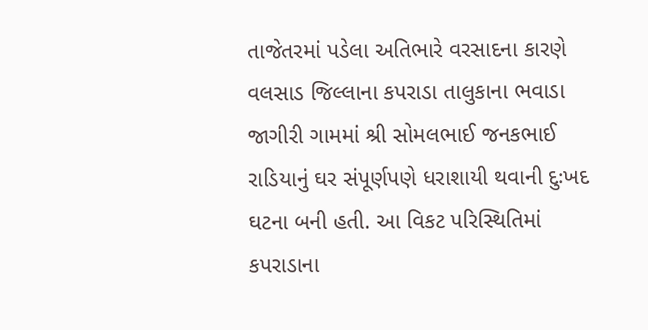તાજેતરમાં પડેલા અતિભારે વરસાદના કારણે વલસાડ જિલ્લાના કપરાડા તાલુકાના ભવાડા જાગીરી ગામમાં શ્રી સોમલભાઈ જનકભાઈ રાડિયાનું ઘર સંપૂર્ણપણે ધરાશાયી થવાની દુઃખદ ઘટના બની હતી. આ વિકટ પરિસ્થિતિમાં કપરાડાના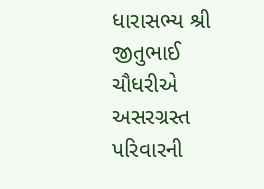ધારાસભ્ય શ્રી જીતુભાઈ ચૌધરીએ અસરગ્રસ્ત પરિવારની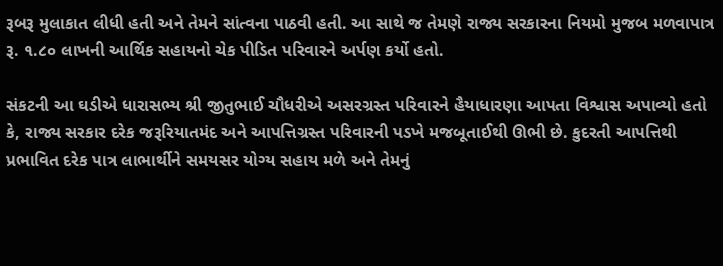રૂબરૂ મુલાકાત લીધી હતી અને તેમને સાંત્વના પાઠવી હતી. આ સાથે જ તેમણે રાજ્ય સરકારના નિયમો મુજબ મળવાપાત્ર રૂ. ૧.૮૦ લાખની આર્થિક સહાયનો ચેક પીડિત પરિવારને અર્પણ કર્યો હતો.

સંકટની આ ઘડીએ ધારાસભ્ય શ્રી જીતુભાઈ ચૌધરીએ અસરગ્રસ્ત પરિવારને હૈયાધારણા આપતા વિશ્વાસ અપાવ્યો હતો કે, રાજ્ય સરકાર દરેક જરૂરિયાતમંદ અને આપત્તિગ્રસ્ત પરિવારની પડખે મજબૂતાઈથી ઊભી છે. કુદરતી આપત્તિથી પ્રભાવિત દરેક પાત્ર લાભાર્થીને સમયસર યોગ્ય સહાય મળે અને તેમનું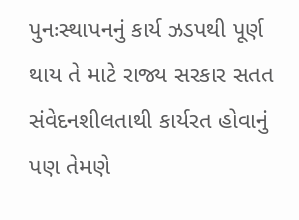પુનઃસ્થાપનનું કાર્ય ઝડપથી પૂર્ણ થાય તે માટે રાજ્ય સરકાર સતત સંવેદનશીલતાથી કાર્યરત હોવાનું પણ તેમણે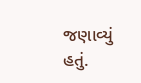જણાવ્યું હતું.